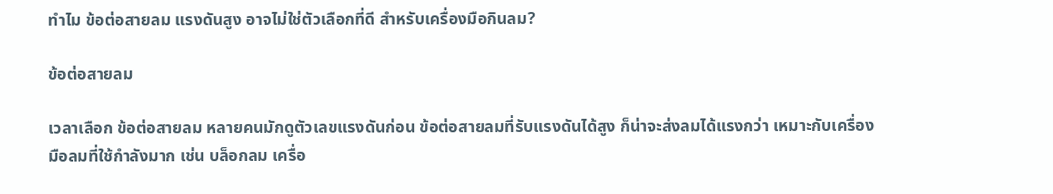ทำไม ข้อต่อสายลม แรงดันสูง อาจไม่ใช่ตัวเลือกที่ดี สำหรับเครื่องมือกินลม?

ข้อต่อสายลม

เวลาเลือก ข้อต่อสายลม หลายคนมักดูตัวเลขแรงดันก่อน ข้อต่อสายลมที่รับแรงดันได้สูง ก็น่าจะส่งลมได้แรงกว่า เหมาะกับเครื่องมือลมที่ใช้กำลังมาก เช่น บล็อกลม เครื่อ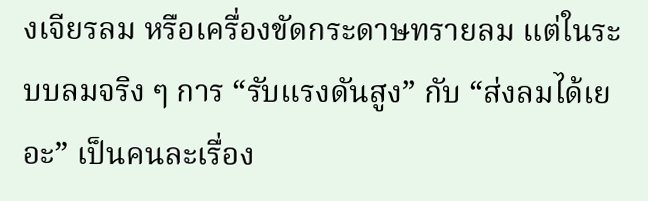งเจียรลม หรือเครื่องขัดกระดาษทรายลม แต่ในระบบลมจริง ๆ การ “รับแรงดันสูง” กับ “ส่งลมได้เยอะ” เป็นคนละเรื่อง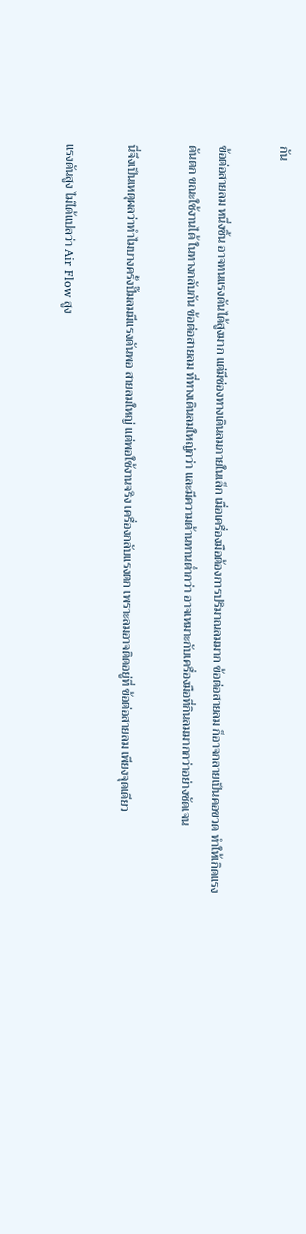กัน

ข้อต่อสายลม หนึ่งชิ้น อาจทนแรงดันได้สูงมาก แต่มีช่องทางเดินลมภายในเล็ก เมื่อเครื่องมือต้องการปริมาณลมมาก ข้อต่อสายลม ก็อาจกลายเป็นคอขวด ทำให้เกิดแรงดันตก ขณะใช้งานได้ ในทางกลับกัน ข้อต่อสายลม ที่ทางเดินลมใหญ่กว่า และมีความต้านทานต่ำกว่า อาจเหมาะกับเครื่องมือที่กินลมมากกว่าอย่างชัดเจน

นี่จึงเป็นเหตุผลว่าทำไมบางครั้งปั๊มลมมีแรงดันพอ สายลมใหญ่ แต่พอใช้งานจริง เครื่องกลับแรงตก เพราะลมอาจติดอยู่ที่ ข้อต่อสายลม เพียงจุดเดียว

แรงดันสูง ไม่ได้แปลว่า Air Flow สูง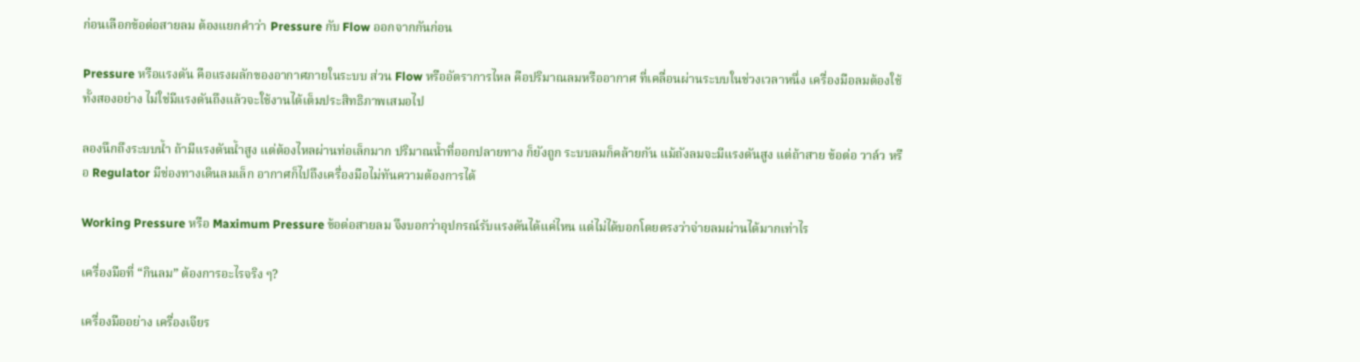ก่อนเลือกข้อต่อสายลม ต้องแยกคำว่า Pressure กับ Flow ออกจากกันก่อน

Pressure หรือแรงดัน คือแรงผลักของอากาศภายในระบบ ส่วน Flow หรืออัตราการไหล คือปริมาณลมหรืออากาศ ที่เคลื่อนผ่านระบบในช่วงเวลาหนึ่ง เครื่องมือลมต้องใช้ทั้งสองอย่าง ไม่ใช่มีแรงดันถึงแล้วจะใช้งานได้เต็มประสิทธิภาพเสมอไป

ลองนึกถึงระบบน้ำ ถ้ามีแรงดันน้ำสูง แต่ต้องไหลผ่านท่อเล็กมาก ปริมาณน้ำที่ออกปลายทาง ก็ยังถูก ระบบลมก็คล้ายกัน แม้ถังลมจะมีแรงดันสูง แต่ถ้าสาย ข้อต่อ วาล์ว หรือ Regulator มีช่องทางเดินลมเล็ก อากาศก็ไปถึงเครื่องมือไม่ทันความต้องการได้

Working Pressure หรือ Maximum Pressure ข้อต่อสายลม จึงบอกว่าอุปกรณ์รับแรงดันได้แค่ไหน แต่ไม่ได้บอกโดยตรงว่าจ่ายลมผ่านได้มากเท่าไร

เครื่องมือที่ “กินลม” ต้องการอะไรจริง ๆ?

เครื่องมืออย่าง เครื่องเจียร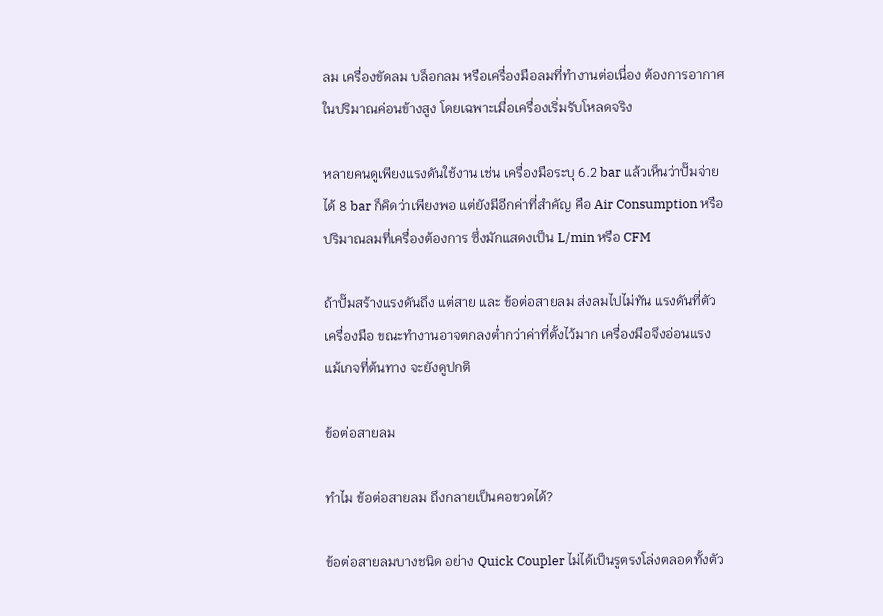ลม เครื่องขัดลม บล็อกลม หรือเครื่องมือลมที่ทำงานต่อเนื่อง ต้องการอากาศในปริมาณค่อนข้างสูง โดยเฉพาะเมื่อเครื่องเริ่มรับโหลดจริง

หลายคนดูเพียงแรงดันใช้งาน เช่น เครื่องมือระบุ 6.2 bar แล้วเห็นว่าปั๊มจ่ายได้ 8 bar ก็คิดว่าเพียงพอ แต่ยังมีอีกค่าที่สำคัญ คือ Air Consumption หรือปริมาณลมที่เครื่องต้องการ ซึ่งมักแสดงเป็น L/min หรือ CFM

ถ้าปั๊มสร้างแรงดันถึง แต่สาย และ ข้อต่อสายลม ส่งลมไปไม่ทัน แรงดันที่ตัวเครื่องมือ ขณะทำงานอาจตกลงต่ำกว่าค่าที่ตั้งไว้มาก เครื่องมือจึงอ่อนแรง แม้เกจที่ต้นทาง จะยังดูปกติ

ข้อต่อสายลม

ทำไม ข้อต่อสายลม ถึงกลายเป็นคอขวดได้?

ข้อต่อสายลมบางชนิด อย่าง Quick Coupler ไม่ได้เป็นรูตรงโล่งตลอดทั้งตัว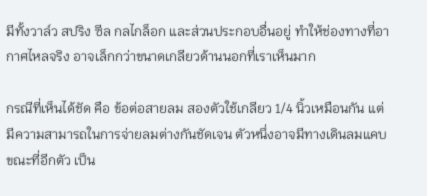มีทั้งวาล์ว สปริง ซีล กลไกล็อก และส่วนประกอบอื่นอยู่ ทำให้ช่องทางที่อากาศไหลจริง อาจเล็กกว่าขนาดเกลียวด้านนอกที่เราเห็นมาก

กรณีที่เห็นได้ชัด คือ ข้อต่อสายลม สองตัวใช้เกลียว 1/4 นิ้วเหมือนกัน แต่มีความสามารถในการจ่ายลมต่างกันชัดเจน ตัวหนึ่งอาจมีทางเดินลมแคบ ขณะที่อีกตัว เป็น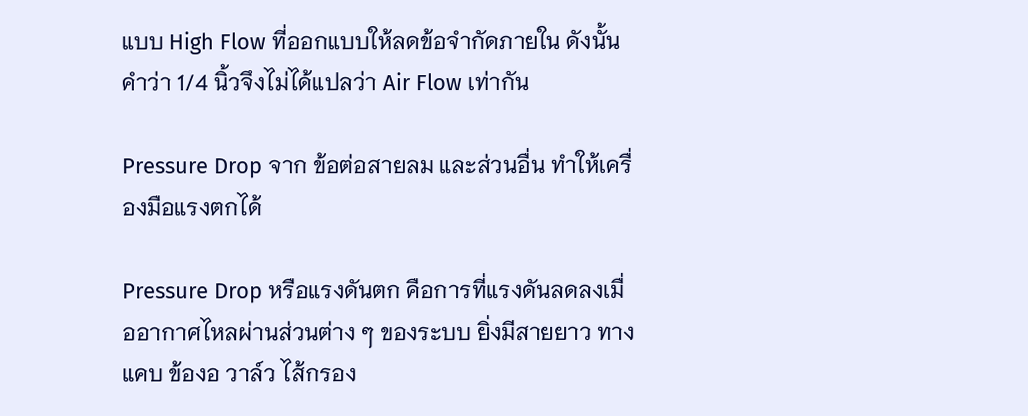แบบ High Flow ที่ออกแบบให้ลดข้อจำกัดภายใน ดังนั้นคำว่า 1/4 นิ้วจึงไม่ได้แปลว่า Air Flow เท่ากัน

Pressure Drop จาก ข้อต่อสายลม และส่วนอื่น ทำให้เครื่องมือแรงตกได้

Pressure Drop หรือแรงดันตก คือการที่แรงดันลดลงเมื่ออากาศไหลผ่านส่วนต่าง ๆ ของระบบ ยิ่งมีสายยาว ทางแคบ ข้องอ วาล์ว ไส้กรอง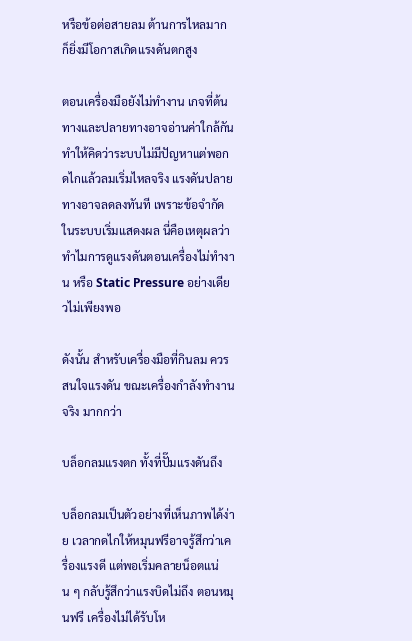หรือข้อต่อสายลม ต้านการไหลมาก ก็ยิ่งมีโอกาสเกิดแรงดันตกสูง

ตอนเครื่องมือยังไม่ทำงาน เกจที่ต้นทางและปลายทางอาจอ่านค่าใกล้กัน ทำให้คิดว่าระบบไม่มีปัญหาแต่พอกดไกแล้วลมเริ่มไหลจริง แรงดันปลายทางอาจลดลงทันที เพราะข้อจำกัดในระบบเริ่มแสดงผล นี่คือเหตุผลว่าทำไมการดูแรงดันตอนเครื่องไม่ทำงาน หรือ Static Pressure อย่างเดียวไม่เพียงพอ

ดังนั้น สำหรับเครื่องมือที่กินลม ควรสนใจแรงดัน ขณะเครื่องกำลังทำงานจริง มากกว่า

บล็อกลมแรงตก ทั้งที่ปั๊มแรงดันถึง

บล็อกลมเป็นตัวอย่างที่เห็นภาพได้ง่าย เวลากดไกให้หมุนฟรีอาจรู้สึกว่าเครื่องแรงดี แต่พอเริ่มคลายน็อตแน่น ๆ กลับรู้สึกว่าแรงบิดไม่ถึง ตอนหมุนฟรี เครื่องไม่ได้รับโห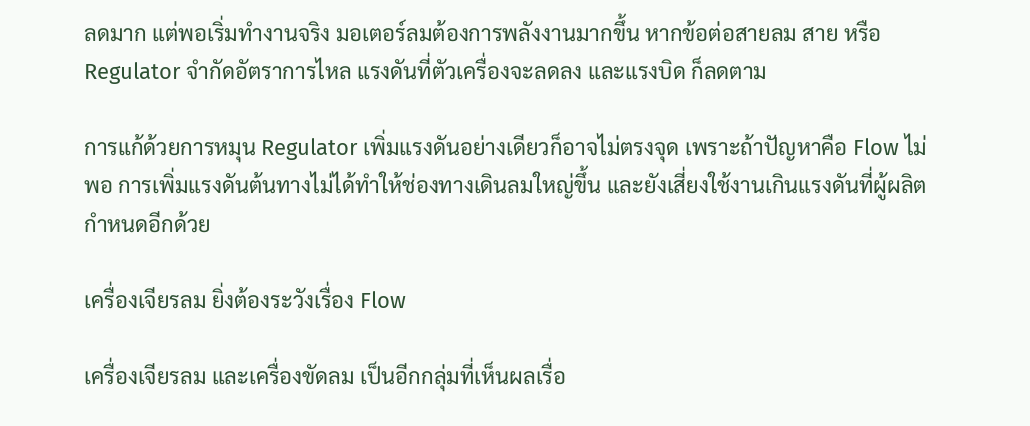ลดมาก แต่พอเริ่มทำงานจริง มอเตอร์ลมต้องการพลังงานมากขึ้น หากข้อต่อสายลม สาย หรือ Regulator จำกัดอัตราการไหล แรงดันที่ตัวเครื่องจะลดลง และแรงบิด ก็ลดตาม

การแก้ด้วยการหมุน Regulator เพิ่มแรงดันอย่างเดียวก็อาจไม่ตรงจุด เพราะถ้าปัญหาคือ Flow ไม่พอ การเพิ่มแรงดันต้นทางไม่ได้ทำให้ช่องทางเดินลมใหญ่ขึ้น และยังเสี่ยงใช้งานเกินแรงดันที่ผู้ผลิตกำหนดอีกด้วย

เครื่องเจียรลม ยิ่งต้องระวังเรื่อง Flow

เครื่องเจียรลม และเครื่องขัดลม เป็นอีกกลุ่มที่เห็นผลเรื่อ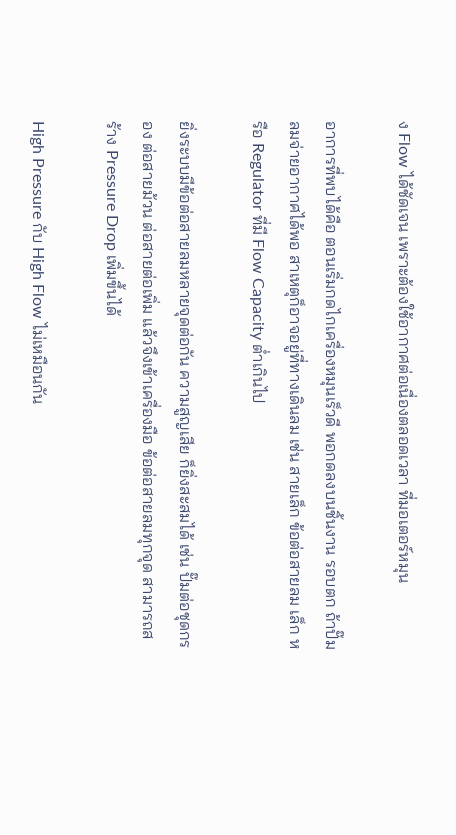ง Flow ได้ชัดเจน เพราะต้องใช้อากาศต่อเนื่องตลอดเวลา ที่มอเตอร์หมุน

อาการที่พบได้คือ ตอนเริ่มกดไกเครื่องหมุนเร็วดี พอกดลงบนชิ้นงาน รอบตก ถ้าปั๊มลมจ่ายอากาศได้พอ สาเหตุก็อาจอยู่ที่ทางเดินลม เช่น สายเล็ก ข้อต่อสายลม เล็ก หรือ Regulator ที่มี Flow Capacity ต่ำเกินไป

ยิ่งระบบมีข้อต่อสายลมหลายจุดต่อกัน ความสูญเสีย ก็ยิ่งสะสมได้ เช่น ปั๊มต่อชุดกรอง ต่อสายม้วน ต่อสายต่อเพิ่ม แล้วจึงเข้าเครื่องมือ ข้อต่อสายลมทุกจุด สามารถสร้าง Pressure Drop เพิ่มขึ้นได้

High Pressure กับ High Flow ไม่เหมือนกัน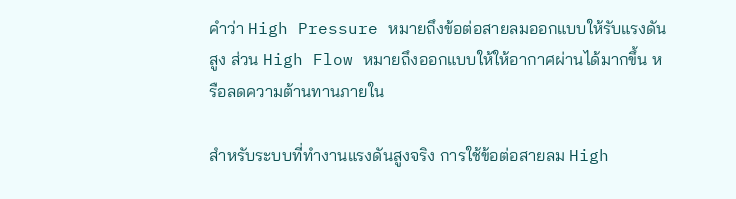คำว่า High Pressure หมายถึงข้อต่อสายลมออกแบบให้รับแรงดันสูง ส่วน High Flow หมายถึงออกแบบให้ให้อากาศผ่านได้มากขึ้น หรือลดความต้านทานภายใน

สำหรับระบบที่ทำงานแรงดันสูงจริง การใช้ข้อต่อสายลม High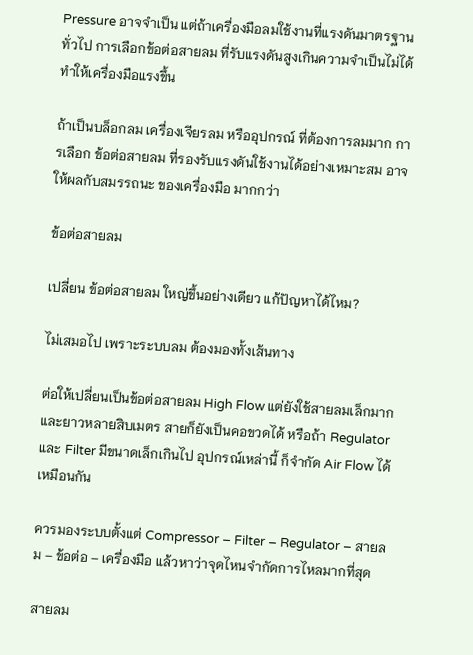Pressure อาจจำเป็น แต่ถ้าเครื่องมือลมใช้งานที่แรงดันมาตรฐานทั่วไป การเลือกข้อต่อสายลม ที่รับแรงดันสูงเกินความจำเป็นไม่ได้ทำให้เครื่องมือแรงขึ้น

ถ้าเป็นบล็อกลม เครื่องเจียรลม หรืออุปกรณ์ ที่ต้องการลมมาก การเลือก ข้อต่อสายลม ที่รองรับแรงดันใช้งานได้อย่างเหมาะสม อาจให้ผลกับสมรรถนะ ของเครื่องมือ มากกว่า

ข้อต่อสายลม

เปลี่ยน ข้อต่อสายลม ใหญ่ขึ้นอย่างเดียว แก้ปัญหาได้ไหม?

ไม่เสมอไป เพราะระบบลม ต้องมองทั้งเส้นทาง

ต่อให้เปลี่ยนเป็นข้อต่อสายลม High Flow แต่ยังใช้สายลมเล็กมาก และยาวหลายสิบเมตร สายก็ยังเป็นคอขวดได้ หรือถ้า Regulator และ Filter มีขนาดเล็กเกินไป อุปกรณ์เหล่านี้ ก็จำกัด Air Flow ได้เหมือนกัน

ควรมองระบบตั้งแต่ Compressor – Filter – Regulator – สายลม – ข้อต่อ – เครื่องมือ แล้วหาว่าจุดไหนจำกัดการไหลมากที่สุด

สายลม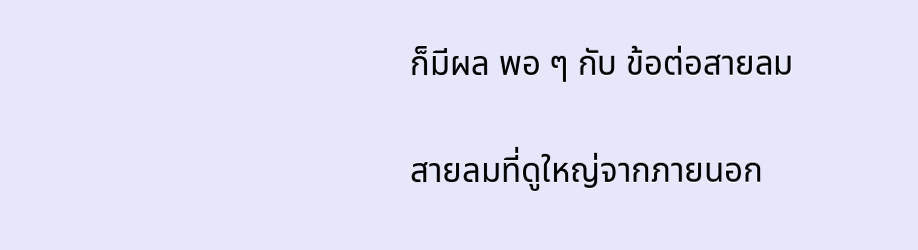ก็มีผล พอ ๆ กับ ข้อต่อสายลม

สายลมที่ดูใหญ่จากภายนอก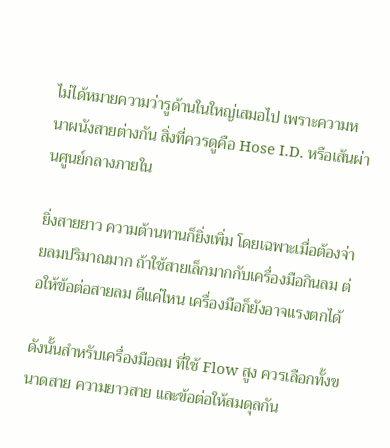ไม่ได้หมายความว่ารูด้านในใหญ่เสมอไป เพราะความหนาผนังสายต่างกัน สิ่งที่ควรดูคือ Hose I.D. หรือเส้นผ่านศูนย์กลางภายใน

ยิ่งสายยาว ความต้านทานก็ยิ่งเพิ่ม โดยเฉพาะเมื่อต้องจ่ายลมปริมาณมาก ถ้าใช้สายเล็กมากกับเครื่องมือกินลม ต่อให้ข้อต่อสายลม ดีแค่ไหน เครื่องมือก็ยังอาจแรงตกได้

ดังนั้นสำหรับเครื่องมือลม ที่ใช้ Flow สูง ควรเลือกทั้งขนาดสาย ความยาวสาย และข้อต่อให้สมดุลกัน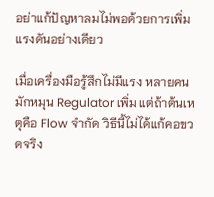อย่าแก้ปัญหาลมไม่พอด้วยการเพิ่มแรงดันอย่างเดียว

เมื่อเครื่องมือรู้สึกไม่มีแรง หลายคนมักหมุน Regulator เพิ่ม แต่ถ้าต้นเหตุคือ Flow จำกัด วิธีนี้ไม่ได้แก้คอขวดจริง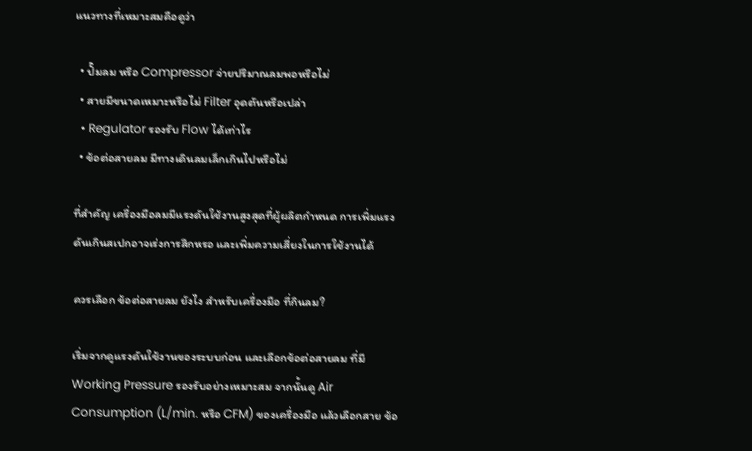แนวทางที่เหมาะสมคือดูว่า

  • ปั๊มลม หรือ Compressor จ่ายปริมาณลมพอหรือไม่
  • สายมีขนาดเหมาะหรือไม่ Filter อุดตันหรือเปล่า
  • Regulator รองรับ Flow ได้เท่าไร
  • ข้อต่อสายลม มีทางเดินลมเล็กเกินไปหรือไม่

ที่สำคัญ เครื่องมือลมมีแรงดันใช้งานสูงสุดที่ผู้ผลิตกำหนด การเพิ่มแรงดันเกินสเปกอาจเร่งการสึกหรอ และเพิ่มความเสี่ยงในการใช้งานได้

ควรเลือก ข้อต่อสายลม ยังไง สำหรับเครื่องมือ ที่กินลม?

เริ่มจากดูแรงดันใช้งานของระบบก่อน และเลือกข้อต่อสายลม ที่มี Working Pressure รองรับอย่างเหมาะสม จากนั้นดู Air Consumption (L/min. หรือ CFM) ของเครื่องมือ แล้วเลือกสาย ข้อ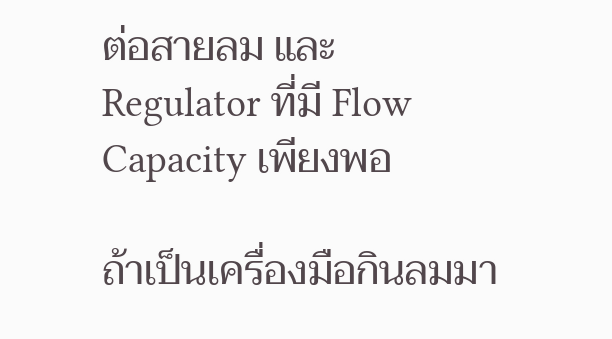ต่อสายลม และ Regulator ที่มี Flow Capacity เพียงพอ

ถ้าเป็นเครื่องมือกินลมมา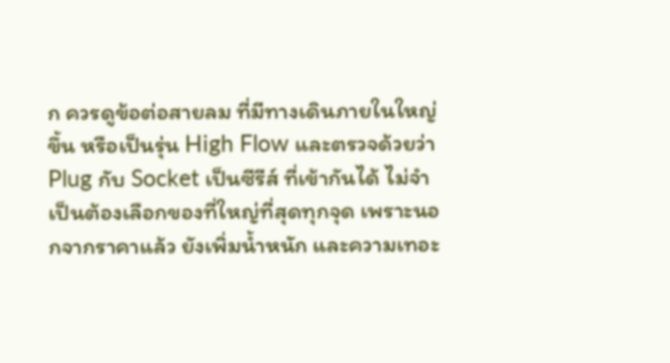ก ควรดูข้อต่อสายลม ที่มีทางเดินภายในใหญ่ขึ้น หรือเป็นรุ่น High Flow และตรวจด้วยว่า Plug กับ Socket เป็นซีรีส์ ที่เข้ากันได้ ไม่จำเป็นต้องเลือกของที่ใหญ่ที่สุดทุกจุด เพราะนอกจากราคาแล้ว ยังเพิ่มน้ำหนัก และความเทอะ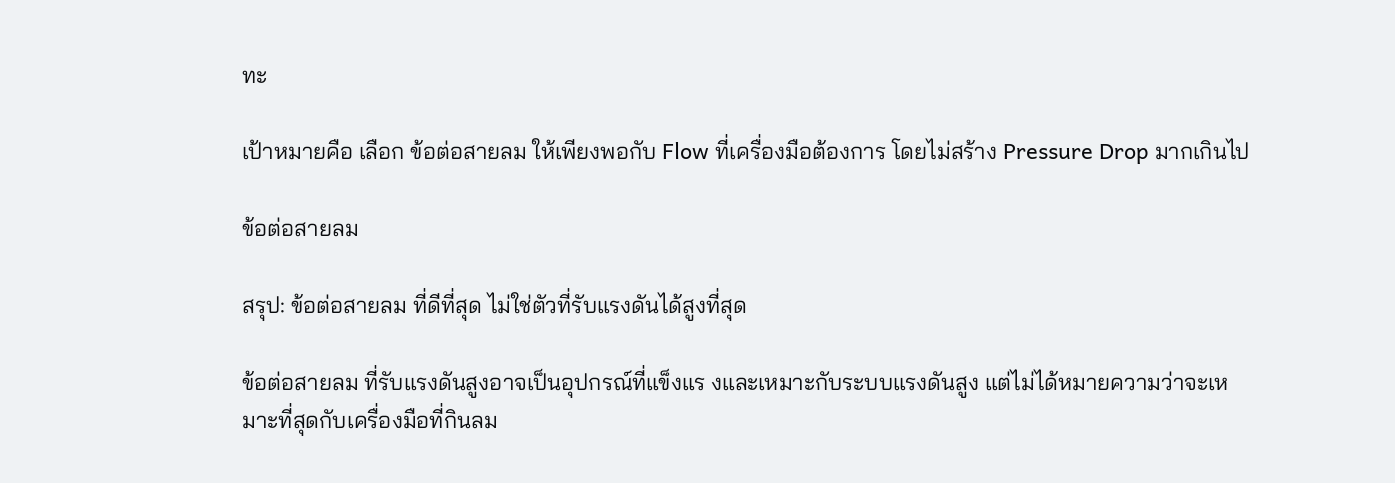ทะ

เป้าหมายคือ เลือก ข้อต่อสายลม ให้เพียงพอกับ Flow ที่เครื่องมือต้องการ โดยไม่สร้าง Pressure Drop มากเกินไป

ข้อต่อสายลม

สรุป: ข้อต่อสายลม ที่ดีที่สุด ไม่ใช่ตัวที่รับแรงดันได้สูงที่สุด

ข้อต่อสายลม ที่รับแรงดันสูงอาจเป็นอุปกรณ์ที่แข็งแร งและเหมาะกับระบบแรงดันสูง แต่ไม่ได้หมายความว่าจะเหมาะที่สุดกับเครื่องมือที่กินลม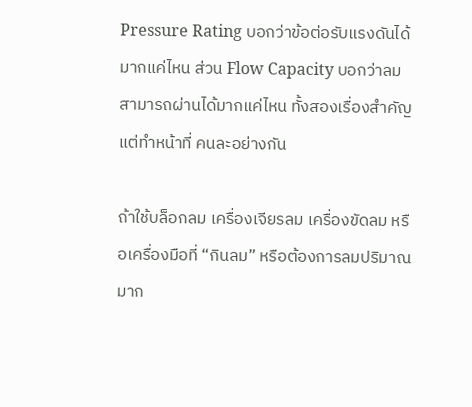Pressure Rating บอกว่าข้อต่อรับแรงดันได้มากแค่ไหน ส่วน Flow Capacity บอกว่าลมสามารถผ่านได้มากแค่ไหน ทั้งสองเรื่องสำคัญ แต่ทำหน้าที่ คนละอย่างกัน

ถ้าใช้บล็อกลม เครื่องเจียรลม เครื่องขัดลม หรือเครื่องมือที่ “กินลม” หรือต้องการลมปริมาณมาก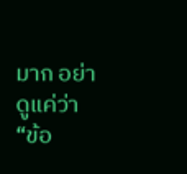มาก อย่าดูแค่ว่า “ข้อ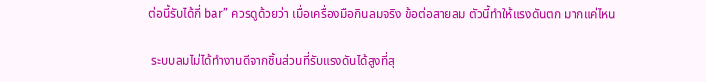ต่อนี้รับได้กี่ bar” ควรดูด้วยว่า เมื่อเครื่องมือกินลมจริง ข้อต่อสายลม ตัวนี้ทำให้แรงดันตก มากแค่ไหน

 ระบบลมไม่ได้ทำงานดีจากชิ้นส่วนที่รับแรงดันได้สูงที่สุ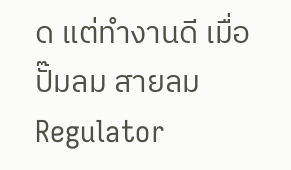ด แต่ทำงานดี เมื่อ ปั๊มลม สายลม Regulator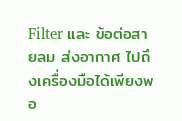Filter และ ข้อต่อสายลม ส่งอากาศ ไปถึงเครื่องมือได้เพียงพอ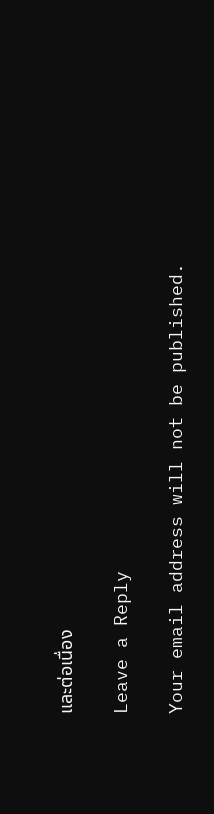และต่อเนื่อง

Leave a Reply

Your email address will not be published.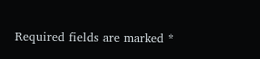Required fields are marked *